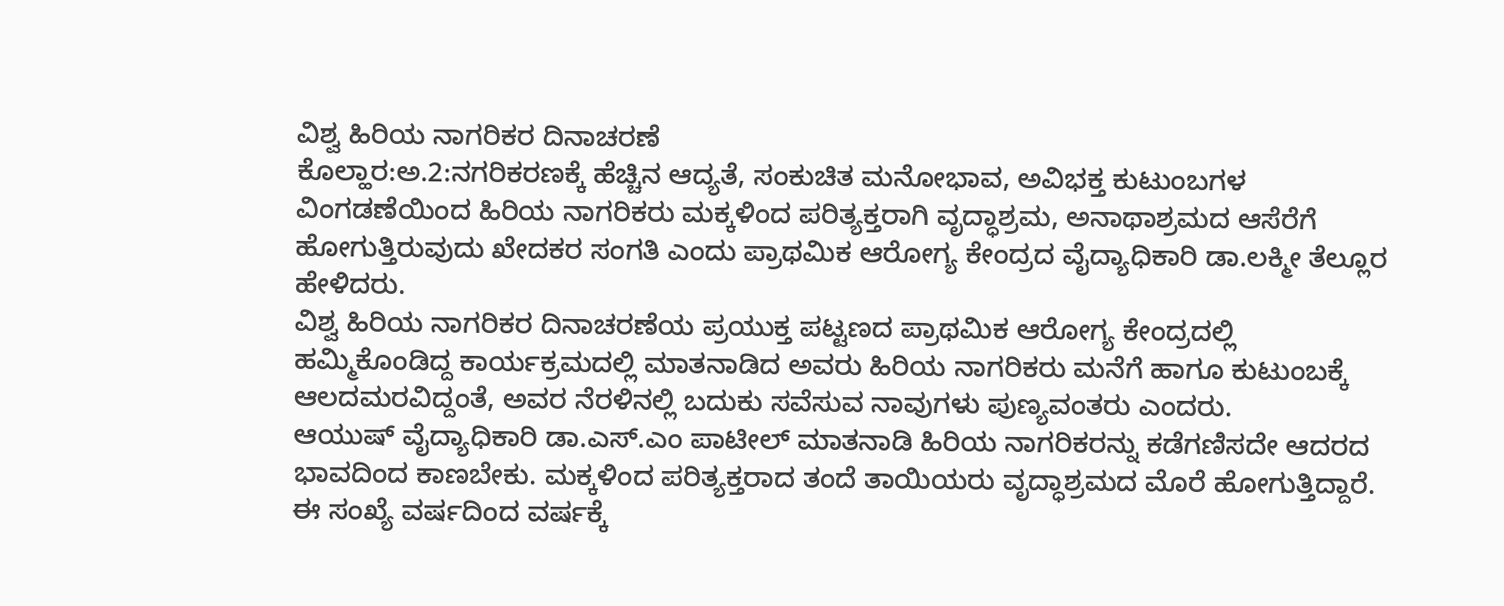ವಿಶ್ವ ಹಿರಿಯ ನಾಗರಿಕರ ದಿನಾಚರಣೆ
ಕೊಲ್ಹಾರ:ಅ.2:ನಗರಿಕರಣಕ್ಕೆ ಹೆಚ್ಚಿನ ಆದ್ಯತೆ, ಸಂಕುಚಿತ ಮನೋಭಾವ, ಅವಿಭಕ್ತ ಕುಟುಂಬಗಳ ವಿಂಗಡಣೆಯಿಂದ ಹಿರಿಯ ನಾಗರಿಕರು ಮಕ್ಕಳಿಂದ ಪರಿತ್ಯಕ್ತರಾಗಿ ವೃದ್ಧಾಶ್ರಮ, ಅನಾಥಾಶ್ರಮದ ಆಸೆರೆಗೆ ಹೋಗುತ್ತಿರುವುದು ಖೇದಕರ ಸಂಗತಿ ಎಂದು ಪ್ರಾಥಮಿಕ ಆರೋಗ್ಯ ಕೇಂದ್ರದ ವೈದ್ಯಾಧಿಕಾರಿ ಡಾ.ಲಕ್ಮೀ ತೆಲ್ಲೂರ ಹೇಳಿದರು.
ವಿಶ್ವ ಹಿರಿಯ ನಾಗರಿಕರ ದಿನಾಚರಣೆಯ ಪ್ರಯುಕ್ತ ಪಟ್ಟಣದ ಪ್ರಾಥಮಿಕ ಆರೋಗ್ಯ ಕೇಂದ್ರದಲ್ಲಿ ಹಮ್ಮಿಕೊಂಡಿದ್ದ ಕಾರ್ಯಕ್ರಮದಲ್ಲಿ ಮಾತನಾಡಿದ ಅವರು ಹಿರಿಯ ನಾಗರಿಕರು ಮನೆಗೆ ಹಾಗೂ ಕುಟುಂಬಕ್ಕೆ ಆಲದಮರವಿದ್ದಂತೆ, ಅವರ ನೆರಳಿನಲ್ಲಿ ಬದುಕು ಸವೆಸುವ ನಾವುಗಳು ಪುಣ್ಯವಂತರು ಎಂದರು.
ಆಯುಷ್ ವೈದ್ಯಾಧಿಕಾರಿ ಡಾ.ಎಸ್.ಎಂ ಪಾಟೀಲ್ ಮಾತನಾಡಿ ಹಿರಿಯ ನಾಗರಿಕರನ್ನು ಕಡೆಗಣಿಸದೇ ಆದರದ ಭಾವದಿಂದ ಕಾಣಬೇಕು. ಮಕ್ಕಳಿಂದ ಪರಿತ್ಯಕ್ತರಾದ ತಂದೆ ತಾಯಿಯರು ವೃದ್ಧಾಶ್ರಮದ ಮೊರೆ ಹೋಗುತ್ತಿದ್ದಾರೆ. ಈ ಸಂಖ್ಯೆ ವರ್ಷದಿಂದ ವರ್ಷಕ್ಕೆ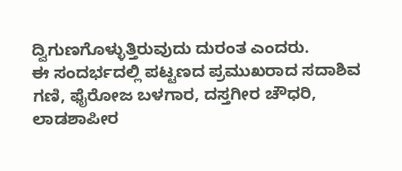ದ್ವಿಗುಣಗೊಳ್ಳುತ್ತಿರುವುದು ದುರಂತ ಎಂದರು.
ಈ ಸಂದರ್ಭದಲ್ಲಿ ಪಟ್ಟಣದ ಪ್ರಮುಖರಾದ ಸದಾಶಿವ ಗಣಿ, ಫೈರೋಜ ಬಳಗಾರ, ದಸ್ತಗೀರ ಚೌಧರಿ, ಲಾಡಶಾಪೀರ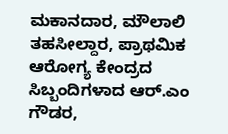ಮಕಾನದಾರ, ಮೌಲಾಲಿ ತಹಸೀಲ್ದಾರ, ಪ್ರಾಥಮಿಕ ಆರೋಗ್ಯ ಕೇಂದ್ರದ ಸಿಬ್ಬಂದಿಗಳಾದ ಆರ್.ಎಂ ಗೌಡರ,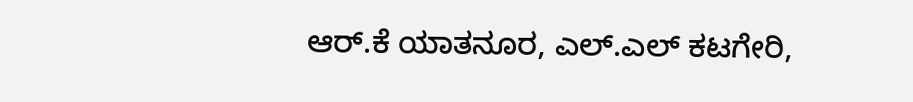ಆರ್.ಕೆ ಯಾತನೂರ, ಎಲ್.ಎಲ್ ಕಟಗೇರಿ,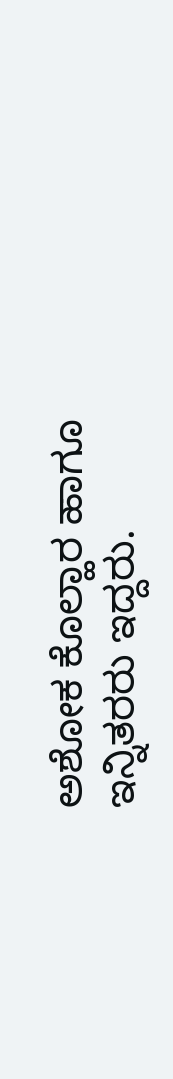ಅಶೋಕ ಕೊಲ್ಹಾರ ಹಾಗೂ ಇನ್ನಿತರರು ಇದ್ದರು.